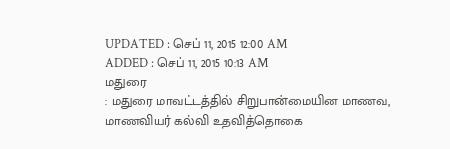UPDATED : செப் 11, 2015 12:00 AM
ADDED : செப் 11, 2015 10:13 AM
மதுரை
: மதுரை மாவட்டத்தில் சிறுபான்மையின மாணவ, மாணவியர் கல்வி உதவித்தொகை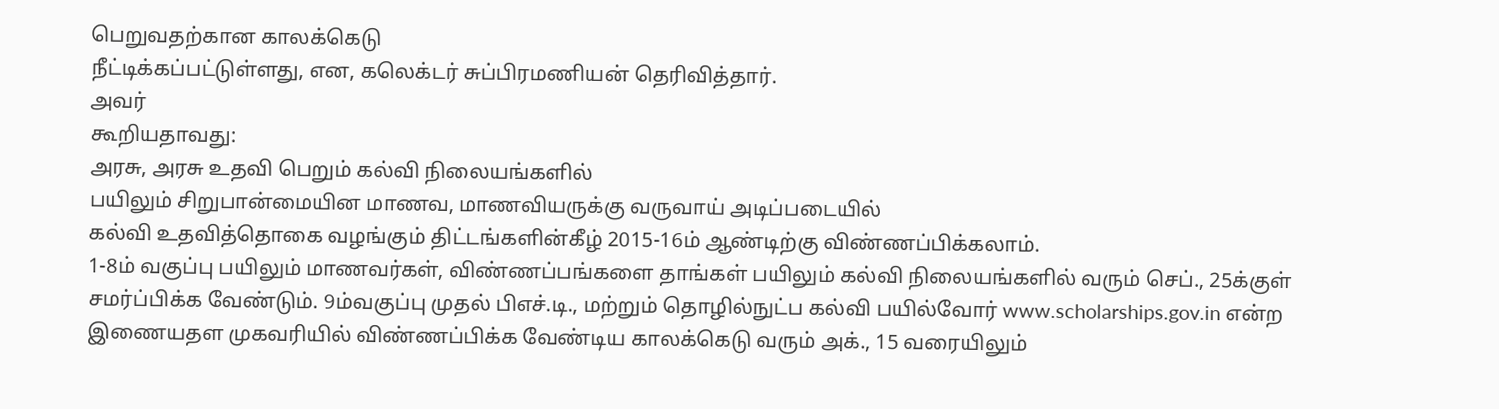பெறுவதற்கான காலக்கெடு
நீட்டிக்கப்பட்டுள்ளது, என, கலெக்டர் சுப்பிரமணியன் தெரிவித்தார்.
அவர்
கூறியதாவது:
அரசு, அரசு உதவி பெறும் கல்வி நிலையங்களில்
பயிலும் சிறுபான்மையின மாணவ, மாணவியருக்கு வருவாய் அடிப்படையில்
கல்வி உதவித்தொகை வழங்கும் திட்டங்களின்கீழ் 2015-16ம் ஆண்டிற்கு விண்ணப்பிக்கலாம்.
1-8ம் வகுப்பு பயிலும் மாணவர்கள், விண்ணப்பங்களை தாங்கள் பயிலும் கல்வி நிலையங்களில் வரும் செப்., 25க்குள் சமர்ப்பிக்க வேண்டும். 9ம்வகுப்பு முதல் பிஎச்.டி., மற்றும் தொழில்நுட்ப கல்வி பயில்வோர் www.scholarships.gov.in என்ற இணையதள முகவரியில் விண்ணப்பிக்க வேண்டிய காலக்கெடு வரும் அக்., 15 வரையிலும்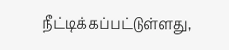நீட்டிக்கப்பட்டுள்ளது,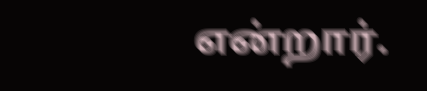என்றார்.